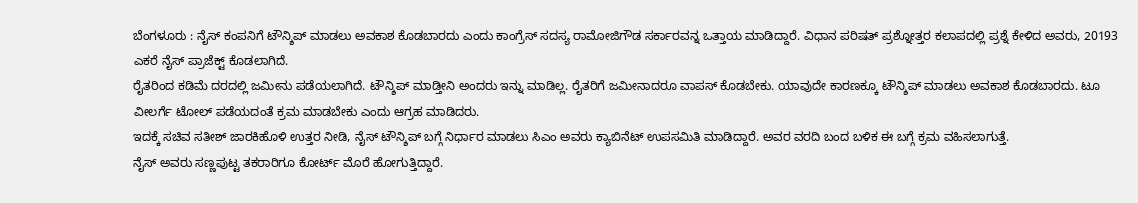ಬೆಂಗಳೂರು : ನೈಸ್ ಕಂಪನಿಗೆ ಟೌನ್ಶಿಪ್ ಮಾಡಲು ಅವಕಾಶ ಕೊಡಬಾರದು ಎಂದು ಕಾಂಗ್ರೆಸ್ ಸದಸ್ಯ ರಾಮೋಜಿಗೌಡ ಸರ್ಕಾರವನ್ನ ಒತ್ತಾಯ ಮಾಡಿದ್ದಾರೆ. ವಿಧಾನ ಪರಿಷತ್ ಪ್ರಶ್ನೋತ್ತರ ಕಲಾಪದಲ್ಲಿ ಪ್ರಶ್ನೆ ಕೇಳಿದ ಅವರು, 20193 ಎಕರೆ ನೈಸ್ ಪ್ರಾಜೆಕ್ಟ್ ಕೊಡಲಾಗಿದೆ.
ರೈತರಿಂದ ಕಡಿಮೆ ದರದಲ್ಲಿ ಜಮೀನು ಪಡೆಯಲಾಗಿದೆ. ಟೌನ್ಶಿಪ್ ಮಾಡ್ತೀನಿ ಅಂದರು ಇನ್ನು ಮಾಡಿಲ್ಲ. ರೈತರಿಗೆ ಜಮೀನಾದರೂ ವಾಪಸ್ ಕೊಡಬೇಕು. ಯಾವುದೇ ಕಾರಣಕ್ಕೂ ಟೌನ್ಶಿಪ್ ಮಾಡಲು ಅವಕಾಶ ಕೊಡಬಾರದು. ಟೂ ವೀಲರ್ಗೆ ಟೋಲ್ ಪಡೆಯದಂತೆ ಕ್ರಮ ಮಾಡಬೇಕು ಎಂದು ಆಗ್ರಹ ಮಾಡಿದರು.
ಇದಕ್ಕೆ ಸಚಿವ ಸತೀಶ್ ಜಾರಕಿಹೊಳಿ ಉತ್ತರ ನೀಡಿ, ನೈಸ್ ಟೌನ್ಶಿಪ್ ಬಗ್ಗೆ ನಿರ್ಧಾರ ಮಾಡಲು ಸಿಎಂ ಅವರು ಕ್ಯಾಬಿನೆಟ್ ಉಪಸಮಿತಿ ಮಾಡಿದ್ದಾರೆ. ಅವರ ವರದಿ ಬಂದ ಬಳಿಕ ಈ ಬಗ್ಗೆ ಕ್ರಮ ವಹಿಸಲಾಗುತ್ತೆ.
ನೈಸ್ ಅವರು ಸಣ್ಣಪುಟ್ಟ ತಕರಾರಿಗೂ ಕೋರ್ಟ್ ಮೊರೆ ಹೋಗುತ್ತಿದ್ದಾರೆ.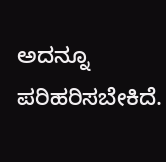ಅದನ್ನೂ ಪರಿಹರಿಸಬೇಕಿದೆ.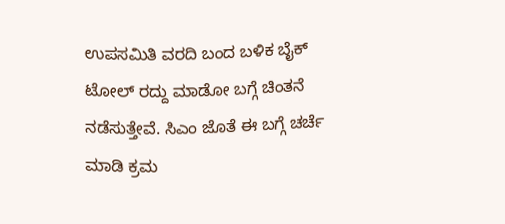ಉಪಸಮಿತಿ ವರದಿ ಬಂದ ಬಳಿಕ ಬೈಕ್ ಟೋಲ್ ರದ್ದು ಮಾಡೋ ಬಗ್ಗೆ ಚಿಂತನೆ ನಡೆಸುತ್ತೇವೆ. ಸಿಎಂ ಜೊತೆ ಈ ಬಗ್ಗೆ ಚರ್ಚೆ ಮಾಡಿ ಕ್ರಮ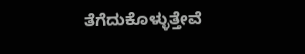ತೆಗೆದುಕೊಳ್ಳುತ್ತೇವೆ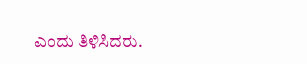ಎಂದು ತಿಳಿಸಿದರು.